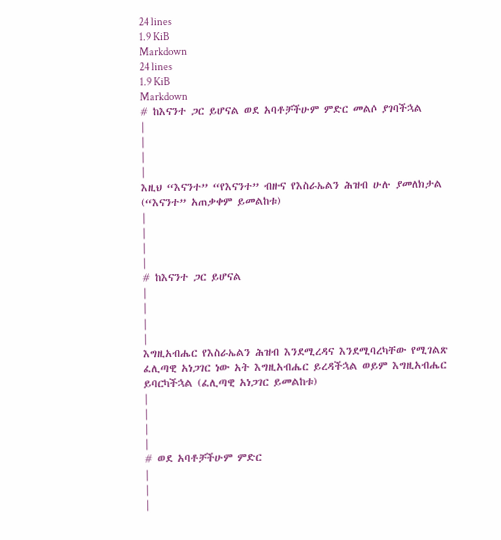24 lines
1.9 KiB
Markdown
24 lines
1.9 KiB
Markdown
# ከእናንተ ጋር ይሆናል ወደ አባቶቻችሁም ምድር መልሶ ያገባችኋል
|
|
|
|
እዚህ “እናንተ” “የእናንተ” ብዙና የእስራኤልን ሕዝብ ሁሉ ያመለክታል (“እናንተ” አጠቃቀም ይመልከቱ)
|
|
|
|
# ከእናንተ ጋር ይሆናል
|
|
|
|
እግዚአብሔር የእስራኤልን ሕዝብ እንደሚረዳና እንደሚባረካቸው የሚገልጽ ፈሊጣዊ አነጋገር ነው አት እግዚአብሔር ይረዳችኋል ወይም እግዚአብሔር ይባርካችኋል (ፈሊጣዊ አነጋገር ይመልከቱ)
|
|
|
|
# ወደ አባቶቻችሁም ምድር
|
|
|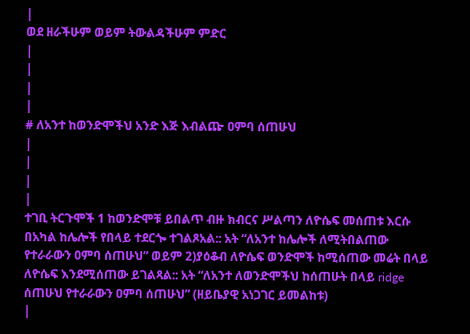|
ወደ ዘራችሁም ወይም ትውልዳችሁም ምድር
|
|
|
|
# ለአንተ ከወንድሞችህ አንድ እጅ እብልጬ ዐምባ ሰጠሁህ
|
|
|
|
ተገቢ ትርጉሞች 1 ከወንድሞቹ ይበልጥ ብዙ ክብርና ሥልጣን ለዮሴፍ መሰጠቱ እርሱ በአካል ከሌሎች የበላይ ተደርጐ ተገልጾአል:: አት “ለአንተ ከሌሎች ለሚትበልጠው የተራራውን ዐምባ ሰጠሁህ” ወይም 2)ያዕቆብ ለዮሴፍ ወንድሞች ከሚሰጠው መሬት በላይ ለዮሴፍ እንደሚሰጠው ይገልጻል:: አት “ለአንተ ለወንድሞችህ ከሰጠሁት በላይ ridge ሰጠሁህ የተራራውን ዐምባ ሰጠሁህ” (ዘይቤያዊ አነጋገር ይመልከቱ)
|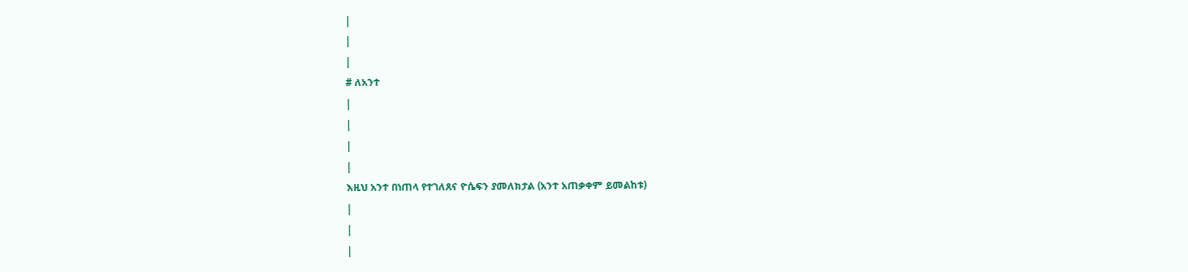|
|
|
# ለአንተ
|
|
|
|
እዚህ አንተ በነጠላ የተገለጸና ዮሴፍን ያመለክታል (አንተ አጠቃቀም ይመልከቱ)
|
|
|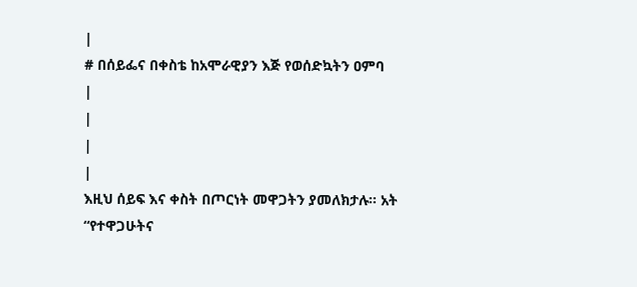|
# በሰይፌና በቀስቴ ከአሞራዊያን እጅ የወሰድኳትን ዐምባ
|
|
|
|
እዚህ ሰይፍ እና ቀስት በጦርነት መዋጋትን ያመለክታሉ፡፡ አት “የተዋጋሁትና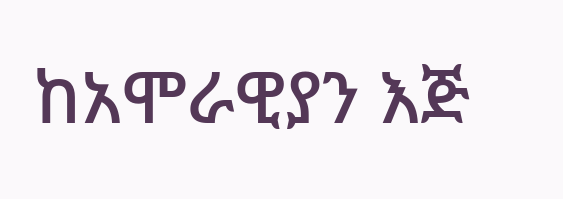ከአሞራዊያን እጅ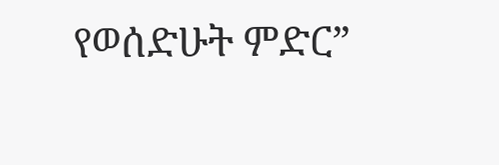የወሰድሁት ምድር”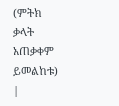(ምትክ ቃላት አጠቃቀም ይመልከቱ)
|